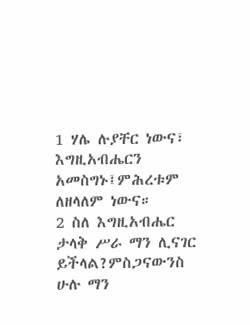1 ሃሌ ሉያቸር ነውና፣ እግዚአብሔርን አመስግኑ፤ምሕረቱም ለዘላለም ነውና።
2 ስለ እግዚአብሔር ታላቅ ሥራ ማን ሊናገር ይችላል?ምስጋናውንስ ሁሉ ማን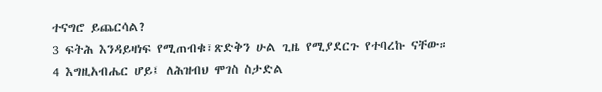ተናግሮ ይጨርሳል?
3 ፍትሕ እንዳይዛነፍ የሚጠብቁ፣ጽድቅን ሁል ጊዜ የሚያደርጉ የተባረኩ ናቸው።
4 እግዚአብሔር ሆይ፤ ለሕዝብህ ሞገስ ስታድል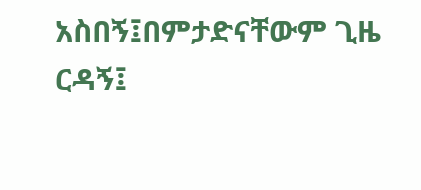አስበኝ፤በምታድናቸውም ጊዜ ርዳኝ፤